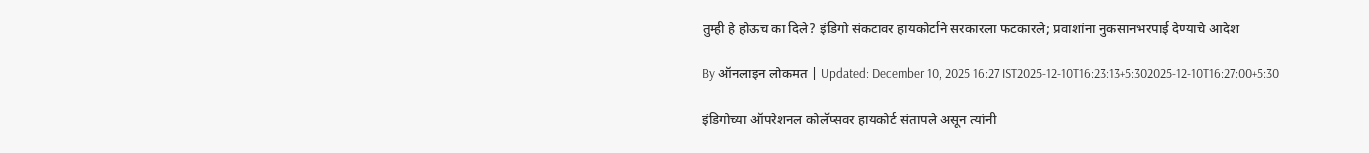तुम्ही हे होऊच का दिले? इंडिगो संकटावर हायकोर्टाने सरकारला फटकारले; प्रवाशांना नुकसानभरपाई देण्याचे आदेश

By ऑनलाइन लोकमत | Updated: December 10, 2025 16:27 IST2025-12-10T16:23:13+5:302025-12-10T16:27:00+5:30

इंडिगोच्या ऑपरेशनल कोलॅप्सवर हायकोर्ट संतापले असून त्यांनी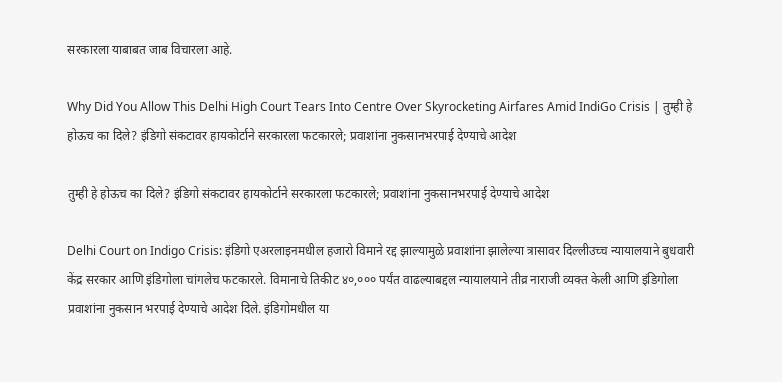सरकारला याबाबत जाब विचारला आहे.

Why Did You Allow This Delhi High Court Tears Into Centre Over Skyrocketing Airfares Amid IndiGo Crisis | तुम्ही हे होऊच का दिले? इंडिगो संकटावर हायकोर्टाने सरकारला फटकारले; प्रवाशांना नुकसानभरपाई देण्याचे आदेश

तुम्ही हे होऊच का दिले? इंडिगो संकटावर हायकोर्टाने सरकारला फटकारले; प्रवाशांना नुकसानभरपाई देण्याचे आदेश

Delhi Court on Indigo Crisis: इंडिगो एअरलाइनमधील हजारो विमाने रद्द झाल्यामुळे प्रवाशांना झालेल्या त्रासावर दिल्लीउच्च न्यायालयाने बुधवारी केंद्र सरकार आणि इंडिगोला चांगलेच फटकारले. विमानाचे तिकीट ४०,००० पर्यंत वाढल्याबद्दल न्यायालयाने तीव्र नाराजी व्यक्त केली आणि इंडिगोला प्रवाशांना नुकसान भरपाई देण्याचे आदेश दिले. इंडिगोमधील या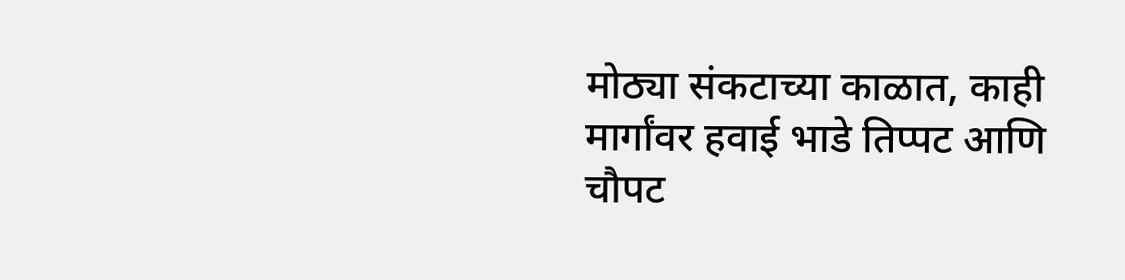मोठ्या संकटाच्या काळात, काही मार्गांवर हवाई भाडे तिप्पट आणि चौपट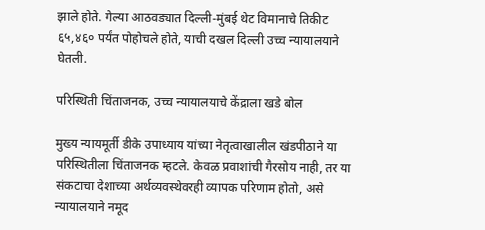झाले होते. गेल्या आठवड्यात दिल्ली-मुंबई थेट विमानाचे तिकीट ६५,४६० पर्यंत पोहोचले होते, याची दखल दिल्ली उच्च न्यायालयाने घेतली.

परिस्थिती चिंताजनक, उच्च न्यायालयाचे केंद्राला खडे बोल

मुख्य न्यायमूर्ती डीके उपाध्याय यांच्या नेतृत्वाखालील खंडपीठाने या परिस्थितीला चिंताजनक म्हटले. केवळ प्रवाशांची गैरसोय नाही, तर या संकटाचा देशाच्या अर्थव्यवस्थेवरही व्यापक परिणाम होतो, असे न्यायालयाने नमूद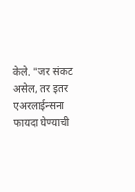केले. "जर संकट असेल, तर इतर एअरलाईन्सना फायदा घेण्याची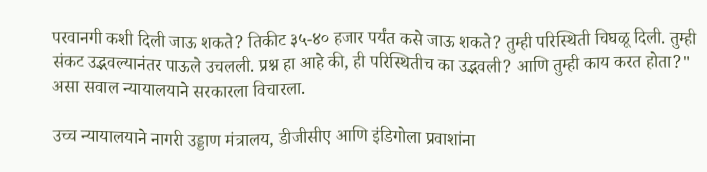परवानगी कशी दिली जाऊ शकते? तिकीट ३५-४० हजार पर्यंत कसे जाऊ शकते? तुम्ही परिस्थिती चिघळू दिली. तुम्ही संकट उद्भवल्यानंतर पाऊले उचलली. प्रश्न हा आहे की, ही परिस्थितीच का उद्भवली? आणि तुम्ही काय करत होता?" असा सवाल न्यायालयाने सरकारला विचारला.

उच्च न्यायालयाने नागरी उड्डाण मंत्रालय, डीजीसीए आणि इंडिगोला प्रवाशांना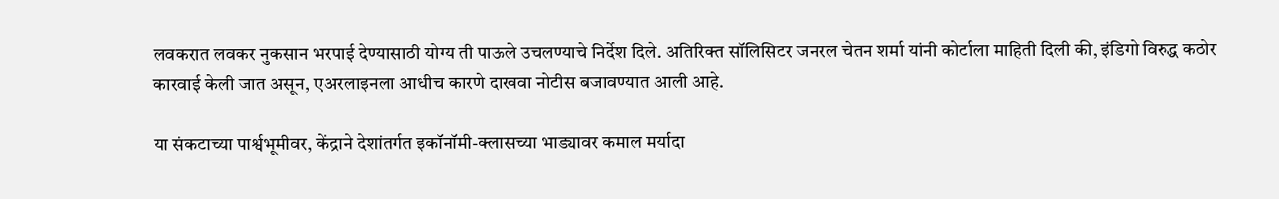लवकरात लवकर नुकसान भरपाई देण्यासाठी योग्य ती पाऊले उचलण्याचे निर्देश दिले. अतिरिक्त सॉलिसिटर जनरल चेतन शर्मा यांनी कोर्टाला माहिती दिली की, इंडिगो विरुद्ध कठोर कारवाई केली जात असून, एअरलाइनला आधीच कारणे दाखवा नोटीस बजावण्यात आली आहे.

या संकटाच्या पार्श्वभूमीवर, केंद्राने देशांतर्गत इकॉनॉमी-क्लासच्या भाड्यावर कमाल मर्यादा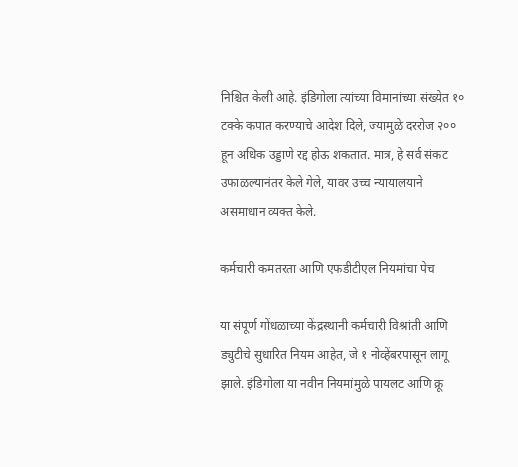निश्चित केली आहे. इंडिगोला त्यांच्या विमानांच्या संख्येत १० टक्के कपात करण्याचे आदेश दिले, ज्यामुळे दररोज २०० हून अधिक उड्डाणे रद्द होऊ शकतात. मात्र, हे सर्व संकट उफाळल्यानंतर केले गेले, यावर उच्च न्यायालयाने असमाधान व्यक्त केले.

कर्मचारी कमतरता आणि एफडीटीएल नियमांचा पेच

या संपूर्ण गोंधळाच्या केंद्रस्थानी कर्मचारी विश्रांती आणि ड्युटीचे सुधारित नियम आहेत, जे १ नोव्हेंबरपासून लागू झाले. इंडिगोला या नवीन नियमांमुळे पायलट आणि क्रू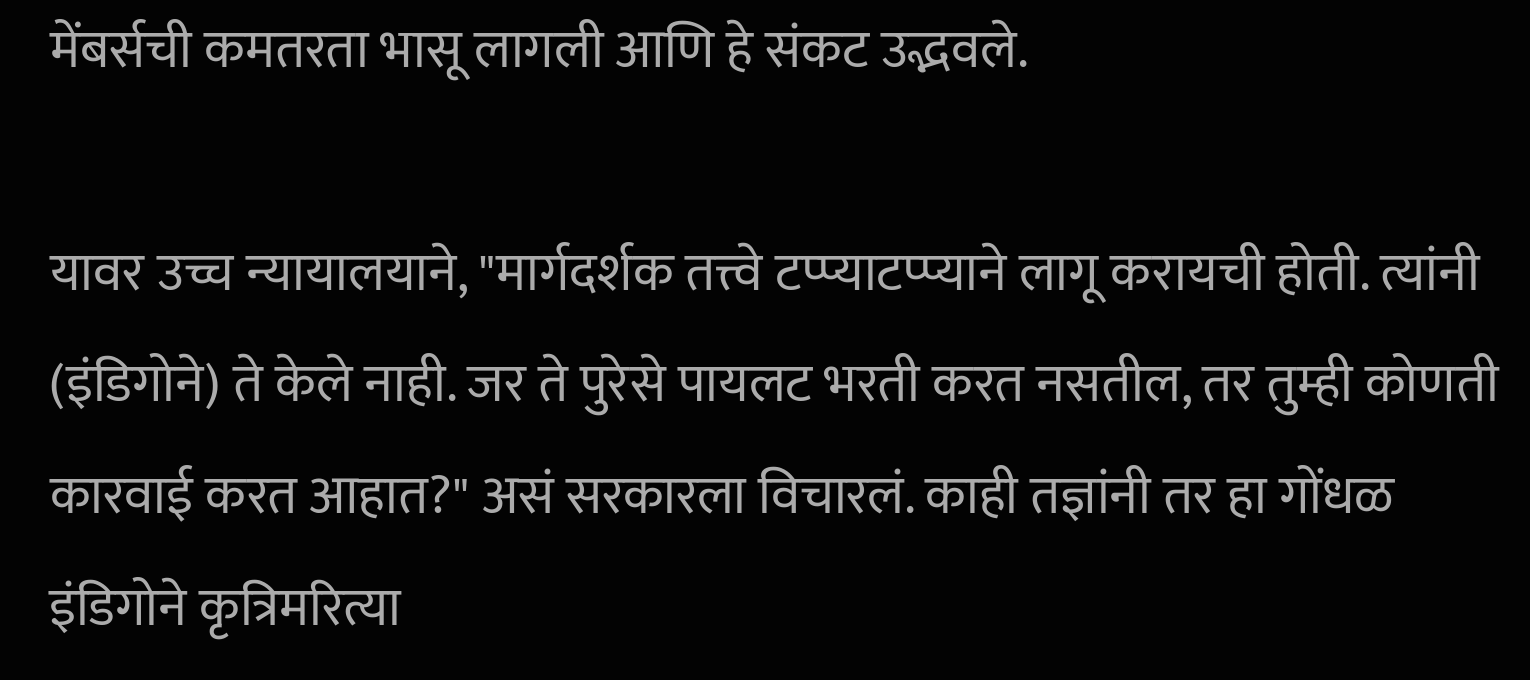मेंबर्सची कमतरता भासू लागली आणि हे संकट उद्भवले.

यावर उच्च न्यायालयाने, "मार्गदर्शक तत्त्वे टप्प्याटप्प्याने लागू करायची होती. त्यांनी (इंडिगोने) ते केले नाही. जर ते पुरेसे पायलट भरती करत नसतील, तर तुम्ही कोणती कारवाई करत आहात?" असं सरकारला विचारलं. काही तज्ञांनी तर हा गोंधळ इंडिगोने कृत्रिमरित्या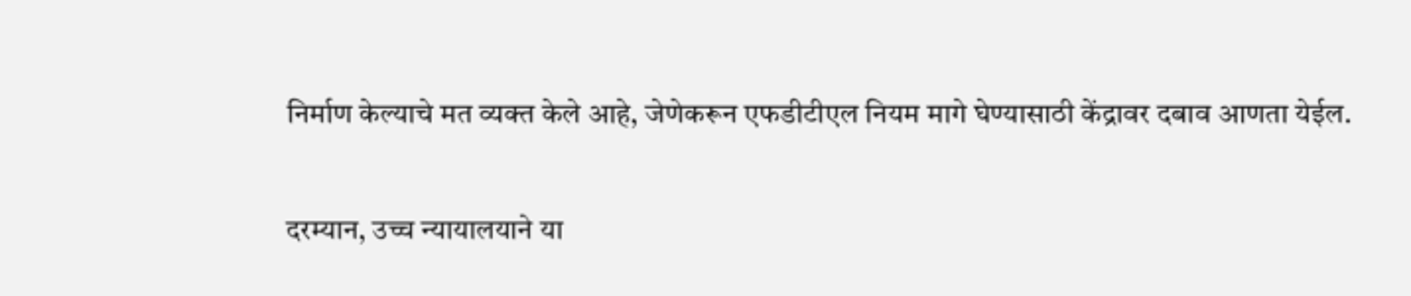निर्माण केल्याचे मत व्यक्त केले आहे, जेणेकरून एफडीटीएल नियम मागे घेण्यासाठी केंद्रावर दबाव आणता येईल.

दरम्यान, उच्च न्यायालयाने या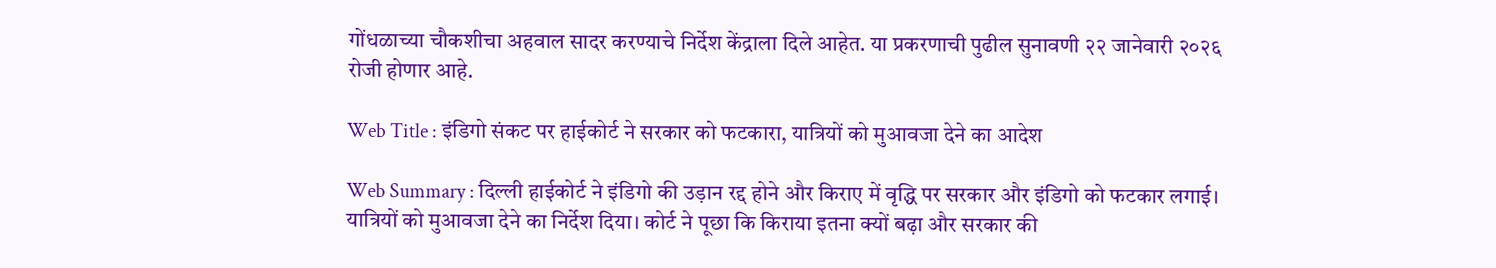गोंधळाच्या चौकशीचा अहवाल सादर करण्याचे निर्देश केंद्राला दिले आहेत. या प्रकरणाची पुढील सुनावणी २२ जानेवारी २०२६ रोजी होणार आहे.

Web Title : इंडिगो संकट पर हाईकोर्ट ने सरकार को फटकारा, यात्रियों को मुआवजा देने का आदेश

Web Summary : दिल्ली हाईकोर्ट ने इंडिगो की उड़ान रद्द होने और किराए में वृद्धि पर सरकार और इंडिगो को फटकार लगाई। यात्रियों को मुआवजा देने का निर्देश दिया। कोर्ट ने पूछा कि किराया इतना क्यों बढ़ा और सरकार की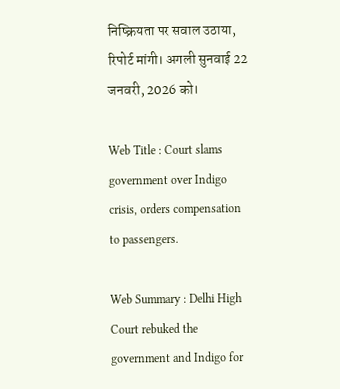निष्क्रियता पर सवाल उठाया, रिपोर्ट मांगी। अगली सुनवाई 22 जनवरी, 2026 को।

Web Title : Court slams government over Indigo crisis, orders compensation to passengers.

Web Summary : Delhi High Court rebuked the government and Indigo for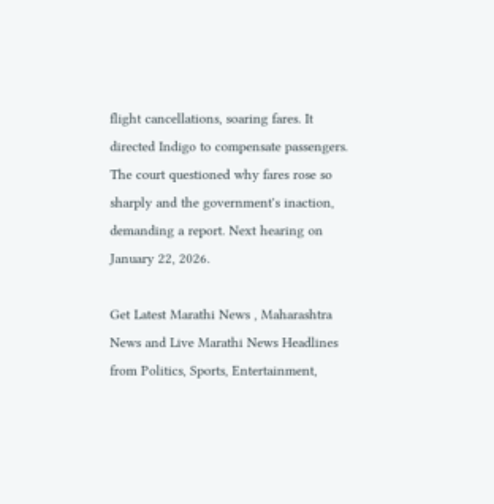flight cancellations, soaring fares. It directed Indigo to compensate passengers. The court questioned why fares rose so sharply and the government's inaction, demanding a report. Next hearing on January 22, 2026.

Get Latest Marathi News , Maharashtra News and Live Marathi News Headlines from Politics, Sports, Entertainment,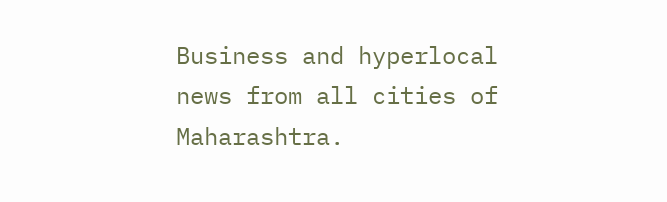Business and hyperlocal news from all cities of Maharashtra.